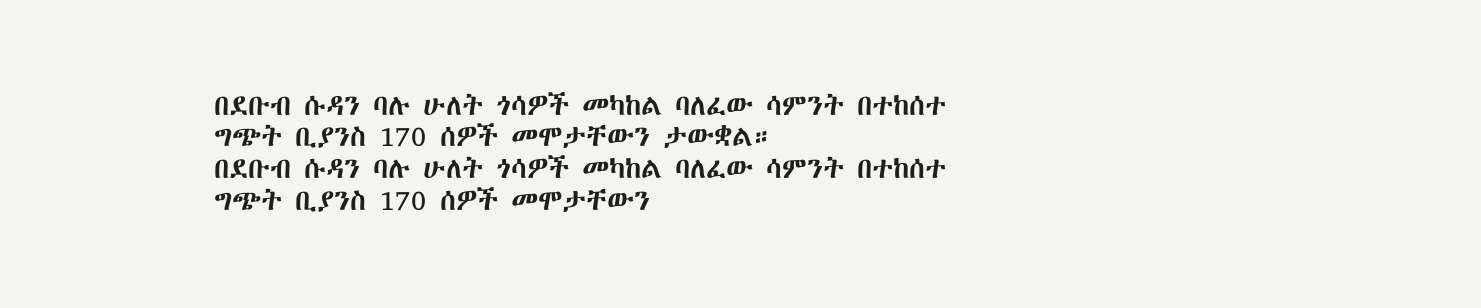በደቡብ ሱዳን ባሉ ሁለት ጎሳዎች መካከል ባለፈው ሳምንት በተከሰተ ግጭት ቢያንስ 170 ሰዎች መሞታቸውን ታውቋል።
በደቡብ ሱዳን ባሉ ሁለት ጎሳዎች መካከል ባለፈው ሳምንት በተከሰተ ግጭት ቢያንስ 170 ሰዎች መሞታቸውን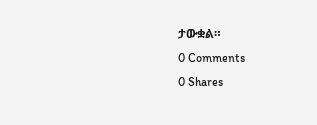ታውቋል።
0 Comments
0 Shares